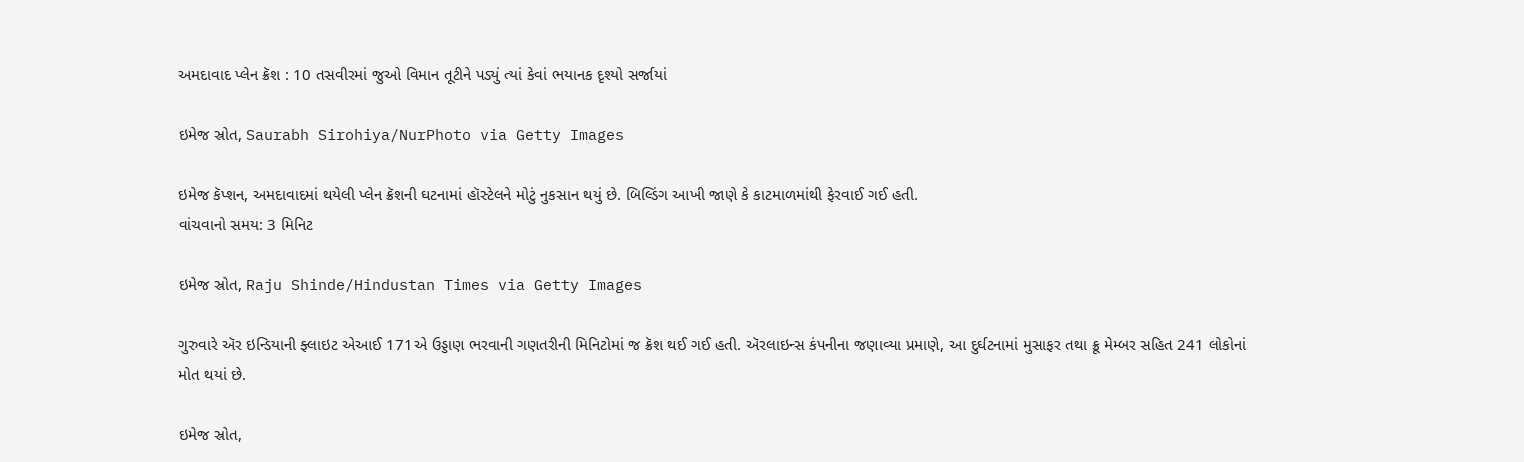અમદાવાદ પ્લેન ક્રૅશ : 10 તસવીરમાં જુઓ વિમાન તૂટીને પડ્યું ત્યાં કેવાં ભયાનક દૃશ્યો સર્જાયાં

ઇમેજ સ્રોત, Saurabh Sirohiya/NurPhoto via Getty Images

ઇમેજ કૅપ્શન, અમદાવાદમાં થયેલી પ્લેન ક્રૅશની ઘટનામાં હૉસ્ટેલને મોટું નુકસાન થયું છે. બિલ્ડિંગ આખી જાણે કે કાટમાળમાંથી ફેરવાઈ ગઈ હતી.
વાંચવાનો સમય: 3 મિનિટ

ઇમેજ સ્રોત, Raju Shinde/Hindustan Times via Getty Images

ગુરુવારે ઍર ઇન્ડિયાની ફ્લાઇટ એઆઈ 171એ ઉડ્ડાણ ભરવાની ગણતરીની મિનિટોમાં જ ક્રૅશ થઈ ગઈ હતી. ઍરલાઇન્સ કંપનીના જણાવ્યા પ્રમાણે, આ દુર્ઘટનામાં મુસાફર તથા ક્રૂ મેમ્બર સહિત 241 લોકોનાં મોત થયાં છે.

ઇમેજ સ્રોત,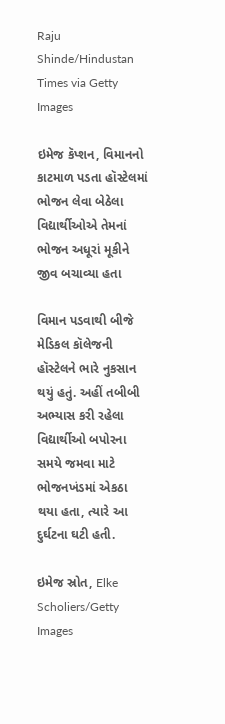Raju Shinde/Hindustan Times via Getty Images

ઇમેજ કૅપ્શન, વિમાનનો કાટમાળ પડતા હૉસ્ટેલમાં ભોજન લેવા બેઠેલા વિદ્યાર્થીઓએ તેમનાં ભોજન અધૂરાં મૂકીને જીવ બચાવ્યા હતા

વિમાન પડવાથી બીજે મેડિકલ કૉલેજની હૉસ્ટેલને ભારે નુકસાન થયું હતું. અહીં તબીબી અભ્યાસ કરી રહેલા વિદ્યાર્થીઓ બપોરના સમયે જમવા માટે ભોજનખંડમાં એકઠા થયા હતા, ત્યારે આ દુર્ઘટના ઘટી હતી.

ઇમેજ સ્રોત, Elke Scholiers/Getty Images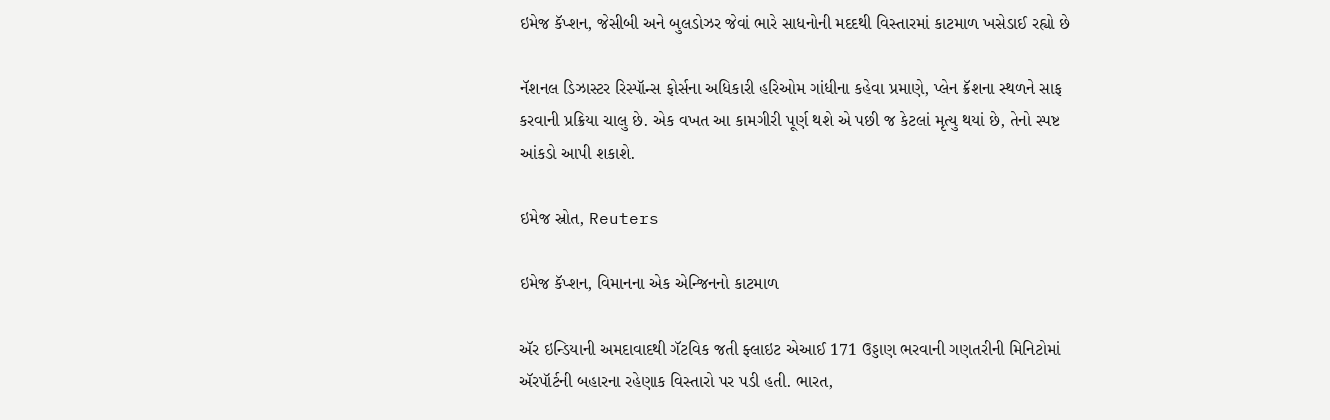ઇમેજ કૅપ્શન, જેસીબી અને બુલડોઝર જેવાં ભારે સાધનોની મદદથી વિસ્તારમાં કાટમાળ ખસેડાઈ રહ્યો છે

નૅશનલ ડિઝાસ્ટર રિસ્પૉન્સ ફોર્સના અધિકારી હરિઓમ ગાંધીના કહેવા પ્રમાણે, પ્લેન ક્રૅશના સ્થળને સાફ કરવાની પ્રક્રિયા ચાલુ છે. એક વખત આ કામગીરી પૂર્ણ થશે એ પછી જ કેટલાં મૃત્યુ થયાં છે, તેનો સ્પષ્ટ આંકડો આપી શકાશે.

ઇમેજ સ્રોત, Reuters

ઇમેજ કૅપ્શન, વિમાનના એક એન્જિનનો કાટમાળ

ઍર ઇન્ડિયાની અમદાવાદથી ગૅટવિક જતી ફ્લાઇટ એઆઈ 171 ઉડ્ડાણ ભરવાની ગણતરીની મિનિટોમાં ઍરપૉર્ટની બહારના રહેણાક વિસ્તારો પર પડી હતી. ભારત,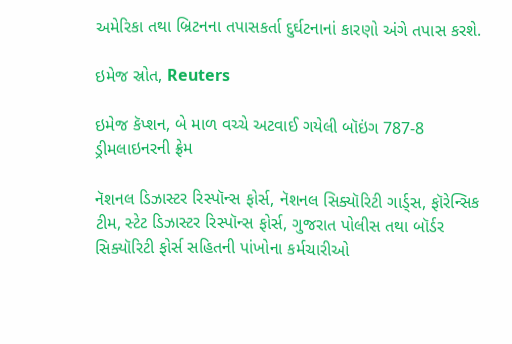અમેરિકા તથા બ્રિટનના તપાસકર્તા દુર્ઘટનાનાં કારણો અંગે તપાસ કરશે.

ઇમેજ સ્રોત, Reuters

ઇમેજ કૅપ્શન, બે માળ વચ્ચે અટવાઈ ગયેલી બૉઇંગ 787-8 ડ્રીમલાઇનરની ફ્રેમ

નૅશનલ ડિઝાસ્ટર રિસ્પૉન્સ ફોર્સ, નૅશનલ સિક્યૉરિટી ગાર્ડ્સ, ફૉરેન્સિક ટીમ, સ્ટેટ ડિઝાસ્ટર રિસ્પૉન્સ ફોર્સ, ગુજરાત પોલીસ તથા બૉર્ડર સિક્યૉરિટી ફોર્સ સહિતની પાંખોના કર્મચારીઓ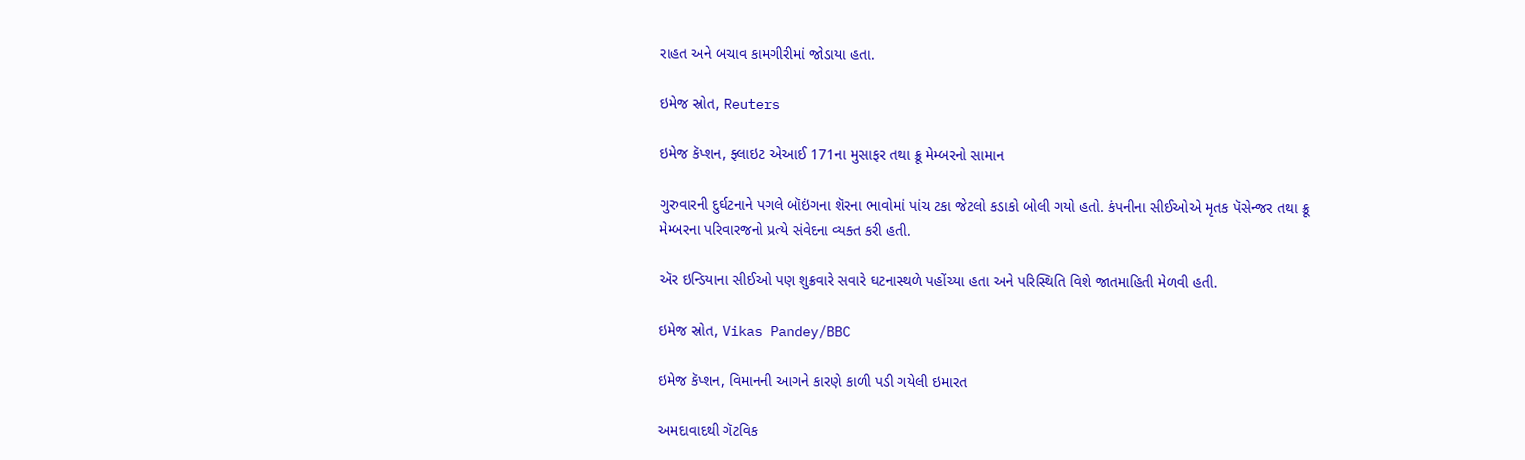રાહત અને બચાવ કામગીરીમાં જોડાયા હતા.

ઇમેજ સ્રોત, Reuters

ઇમેજ કૅપ્શન, ફ્લાઇટ એઆઈ 171ના મુસાફર તથા ક્રૂ મેમ્બરનો સામાન

ગુરુવારની દુર્ઘટનાને પગલે બૉઇંગના શૅરના ભાવોમાં પાંચ ટકા જેટલો કડાકો બોલી ગયો હતો. કંપનીના સીઈઓએ મૃતક પૅસેન્જર તથા ક્રૂ મેમ્બરના પરિવારજનો પ્રત્યે સંવેદના વ્યક્ત કરી હતી.

ઍર ઇન્ડિયાના સીઈઓ પણ શુક્રવારે સવારે ઘટનાસ્થળે પહોંચ્યા હતા અને પરિસ્થિતિ વિશે જાતમાહિતી મેળવી હતી.

ઇમેજ સ્રોત, Vikas Pandey/BBC

ઇમેજ કૅપ્શન, વિમાનની આગને કારણે કાળી પડી ગયેલી ઇમારત

અમદાવાદથી ગૅટવિક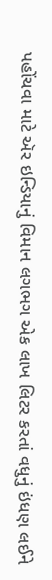પહોંચવા માટે ઍર ઇન્ડિયાનું વિમાન લગભગ એક લાખ લિટર કરતાં વધુનું ઇંધણ લઈને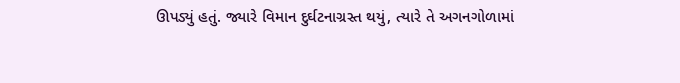ઊપડ્યું હતું. જ્યારે વિમાન દુર્ઘટનાગ્રસ્ત થયું, ત્યારે તે અગનગોળામાં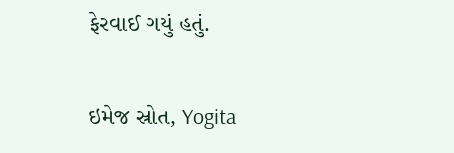ફેરવાઈ ગયું હતું.

ઇમેજ સ્રોત, Yogita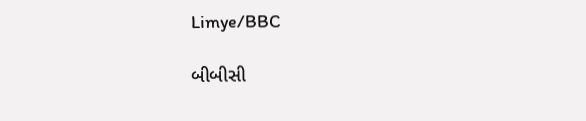Limye/BBC

બીબીસી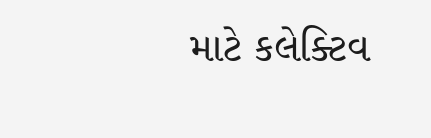માટે કલેક્ટિવ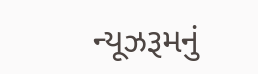ન્યૂઝરૂમનું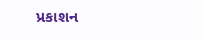પ્રકાશન